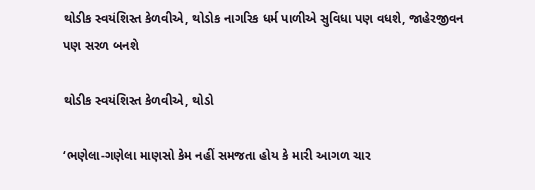થોડીક સ્વયંશિસ્ત કેળવીએ, થોડોક નાગરિક ધર્મ પાળીએ સુવિધા પણ વધશે, જાહેરજીવન પણ સરળ બનશે

થોડીક સ્વયંશિસ્ત કેળવીએ, થોડો

‘ભણેલા-ગણેલા માણસો કેમ નહીં સમજતા હોય કે મારી આગળ ચાર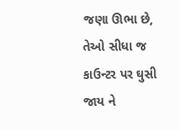જણા ઊભા છે, તેઓ સીધા જ કાઉન્ટર પર ઘુસી જાય ને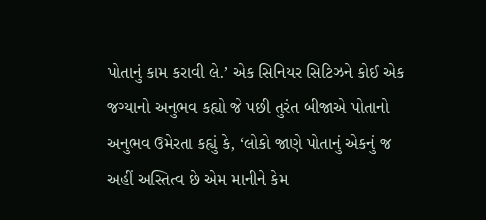પોતાનું કામ કરાવી લે.’ એક સિનિયર સિટિઝને કોઈ એક જગ્યાનો અનુભવ કહ્યો જે પછી તુરંત બીજાએ પોતાનો અનુભવ ઉમેરતા કહ્યું કે, ‘લોકો જાણે પોતાનું એકનું જ અહીં અસ્તિત્વ છે એમ માનીને કેમ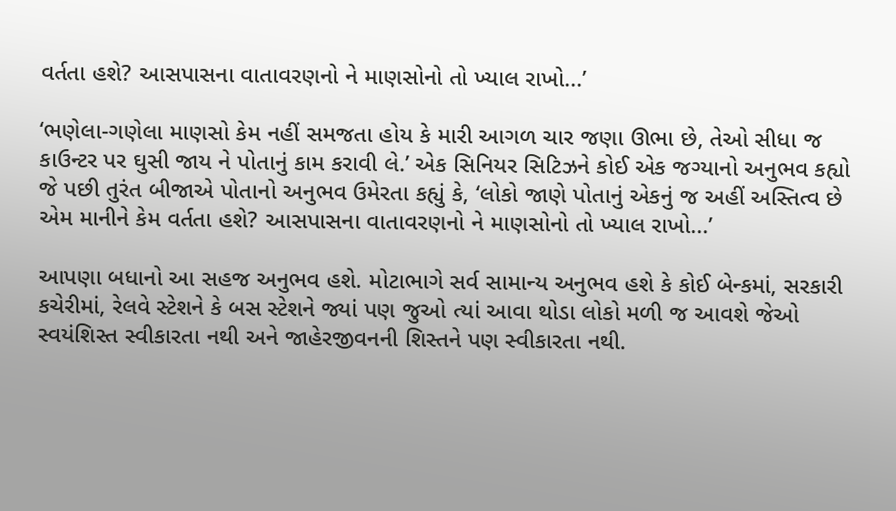વર્તતા હશે? આસપાસના વાતાવરણનો ને માણસોનો તો ખ્યાલ રાખો...’

‘ભણેલા-ગણેલા માણસો કેમ નહીં સમજતા હોય કે મારી આગળ ચાર જણા ઊભા છે, તેઓ સીધા જ કાઉન્ટર પર ઘુસી જાય ને પોતાનું કામ કરાવી લે.’ એક સિનિયર સિટિઝને કોઈ એક જગ્યાનો અનુભવ કહ્યો જે પછી તુરંત બીજાએ પોતાનો અનુભવ ઉમેરતા કહ્યું કે, ‘લોકો જાણે પોતાનું એકનું જ અહીં અસ્તિત્વ છે એમ માનીને કેમ વર્તતા હશે? આસપાસના વાતાવરણનો ને માણસોનો તો ખ્યાલ રાખો...’

આપણા બધાનો આ સહજ અનુભવ હશે. મોટાભાગે સર્વ સામાન્ય અનુભવ હશે કે કોઈ બેન્કમાં, સરકારી કચેરીમાં, રેલવે સ્ટેશને કે બસ સ્ટેશને જ્યાં પણ જુઓ ત્યાં આવા થોડા લોકો મળી જ આવશે જેઓ સ્વયંશિસ્ત સ્વીકારતા નથી અને જાહેરજીવનની શિસ્તને પણ સ્વીકારતા નથી.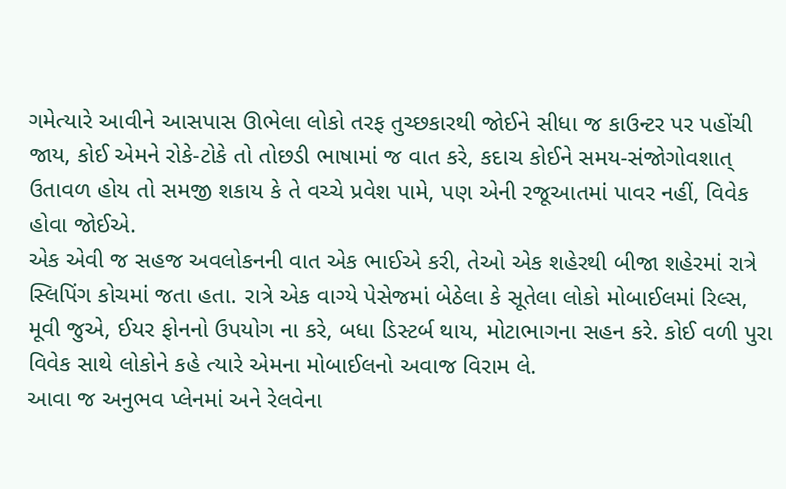ગમેત્યારે આવીને આસપાસ ઊભેલા લોકો તરફ તુચ્છકારથી જોઈને સીધા જ કાઉન્ટર પર પહોંચી જાય, કોઈ એમને રોકે-ટોકે તો તોછડી ભાષામાં જ વાત કરે, કદાચ કોઈને સમય-સંજોગોવશાત્ ઉતાવળ હોય તો સમજી શકાય કે તે વચ્ચે પ્રવેશ પામે, પણ એની રજૂઆતમાં પાવર નહીં, વિવેક હોવા જોઈએ.
એક એવી જ સહજ અવલોકનની વાત એક ભાઈએ કરી, તેઓ એક શહેરથી બીજા શહેરમાં રાત્રે સ્લિપિંગ કોચમાં જતા હતા. રાત્રે એક વાગ્યે પેસેજમાં બેઠેલા કે સૂતેલા લોકો મોબાઈલમાં રિલ્સ, મૂવી જુએ, ઈયર ફોનનો ઉપયોગ ના કરે, બધા ડિસ્ટર્બ થાય, મોટાભાગના સહન કરે. કોઈ વળી પુરા વિવેક સાથે લોકોને કહે ત્યારે એમના મોબાઈલનો અવાજ વિરામ લે.
આવા જ અનુભવ પ્લેનમાં અને રેલવેના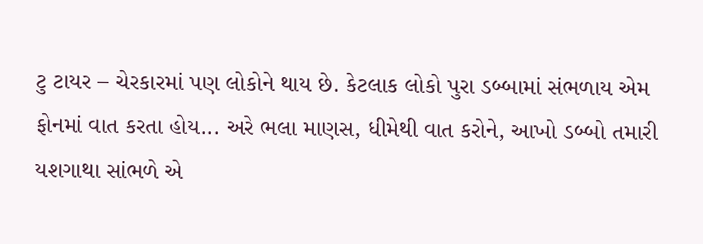ટુ ટાયર – ચેરકારમાં પણ લોકોને થાય છે. કેટલાક લોકો પુરા ડબ્બામાં સંભળાય એમ ફોનમાં વાત કરતા હોય... અરે ભલા માણસ, ધીમેથી વાત કરોને, આખો ડબ્બો તમારી યશગાથા સાંભળે એ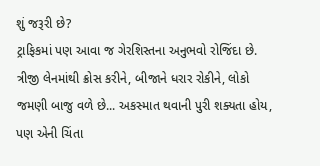શું જરૂરી છે?
ટ્રાફિકમાં પણ આવા જ ગેરશિસ્તના અનુભવો રોજિંદા છે. ત્રીજી લેનમાંથી ક્રોસ કરીને, બીજાને ધરાર રોકીને, લોકો જમણી બાજુ વળે છે... અકસ્માત થવાની પુરી શક્યતા હોય, પણ એની ચિંતા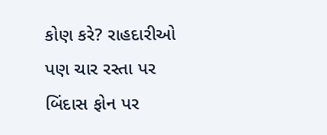કોણ કરે? રાહદારીઓ પણ ચાર રસ્તા પર બિંદાસ ફોન પર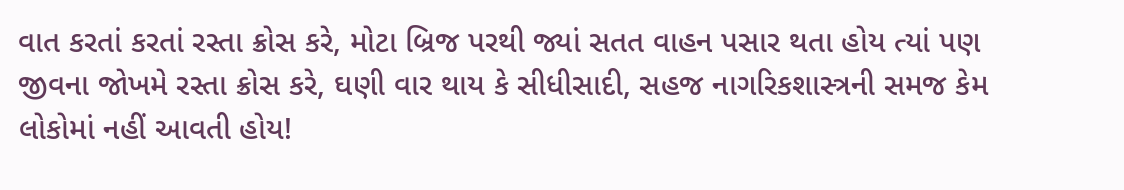વાત કરતાં કરતાં રસ્તા ક્રોસ કરે, મોટા બ્રિજ પરથી જ્યાં સતત વાહન પસાર થતા હોય ત્યાં પણ જીવના જોખમે રસ્તા ક્રોસ કરે, ઘણી વાર થાય કે સીધીસાદી, સહજ નાગરિકશાસ્ત્રની સમજ કેમ લોકોમાં નહીં આવતી હોય!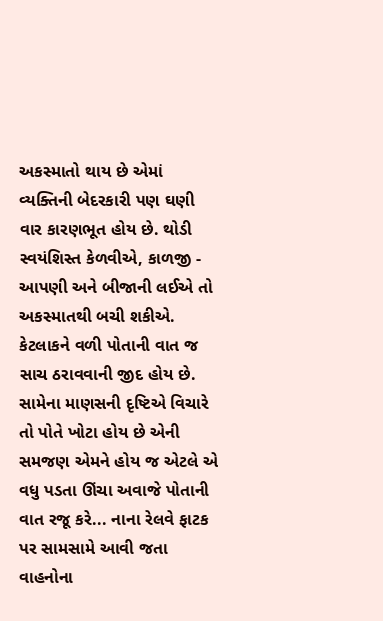અકસ્માતો થાય છે એમાં વ્યક્તિની બેદરકારી પણ ઘણી વાર કારણભૂત હોય છે. થોડી સ્વયંશિસ્ત કેળવીએ, કાળજી - આપણી અને બીજાની લઈએ તો અકસ્માતથી બચી શકીએ.
કેટલાકને વળી પોતાની વાત જ સાચ ઠરાવવાની જીદ હોય છે. સામેના માણસની દૃષ્ટિએ વિચારે તો પોતે ખોટા હોય છે એની સમજણ એમને હોય જ એટલે એ વધુ પડતા ઊંચા અવાજે પોતાની વાત રજૂ કરે... નાના રેલવે ફાટક પર સામસામે આવી જતા વાહનોના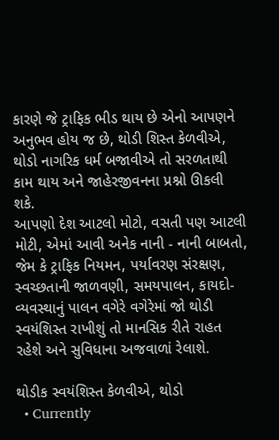કારણે જે ટ્રાફિક ભીડ થાય છે એનો આપણને અનુભવ હોય જ છે, થોડી શિસ્ત કેળવીએ, થોડો નાગરિક ધર્મ બજાવીએ તો સરળતાથી કામ થાય અને જાહેરજીવનના પ્રશ્નો ઊકલી શકે.
આપણો દેશ આટલો મોટો, વસતી પણ આટલી મોટી, એમાં આવી અનેક નાની - નાની બાબતો, જેમ કે ટ્રાફિક નિયમન, પર્યાવરણ સંરક્ષણ, સ્વચ્છતાની જાળવણી, સમયપાલન, કાયદો-વ્યવસ્થાનું પાલન વગેરે વગેરેમાં જો થોડી સ્વયંશિસ્ત રાખીશું તો માનસિક રીતે રાહત રહેશે અને સુવિધાના અજવાળાં રેલાશે.

થોડીક સ્વયંશિસ્ત કેળવીએ, થોડો
  • Currently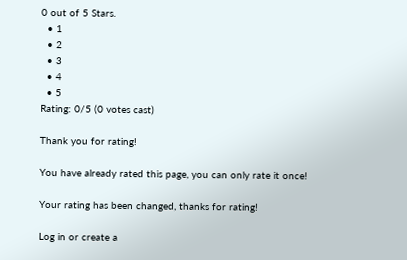0 out of 5 Stars.
  • 1
  • 2
  • 3
  • 4
  • 5
Rating: 0/5 (0 votes cast)

Thank you for rating!

You have already rated this page, you can only rate it once!

Your rating has been changed, thanks for rating!

Log in or create a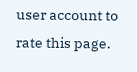user account to rate this page.